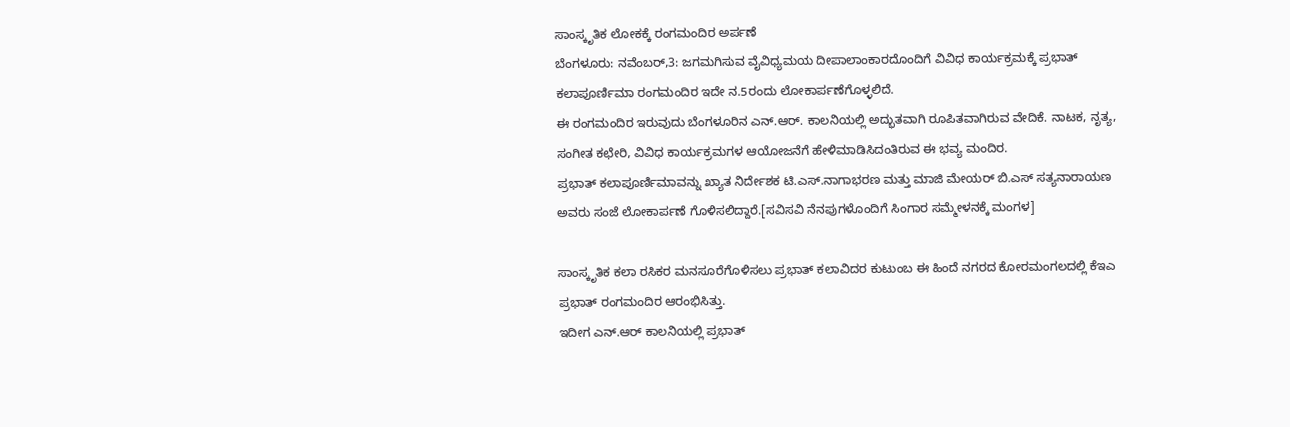ಸಾಂಸ್ಕೃತಿಕ ಲೋಕಕ್ಕೆ ರಂಗಮಂದಿರ ಅರ್ಪಣೆ
ಬೆಂಗಳೂರು: ನವೆಂಬರ್,3: ಜಗಮಗಿಸುವ ವೈವಿಧ್ಯಮಯ ದೀಪಾಲಾಂಕಾರದೊಂದಿಗೆ ವಿವಿಧ ಕಾರ್ಯಕ್ರಮಕ್ಕೆ ಪ್ರಭಾತ್ ಕಲಾಪೂರ್ಣಿಮಾ ರಂಗಮಂದಿರ ಇದೇ ನ.5ರಂದು ಲೋಕಾರ್ಪಣೆಗೊಳ್ಳಲಿದೆ.
ಈ ರಂಗಮಂದಿರ ಇರುವುದು ಬೆಂಗಳೂರಿನ ಎನ್.ಆರ್. ಕಾಲನಿಯಲ್ಲಿ ಅದ್ಭುತವಾಗಿ ರೂಪಿತವಾಗಿರುವ ವೇದಿಕೆ. ನಾಟಕ, ನೃತ್ಯ, ಸಂಗೀತ ಕಛೇರಿ, ವಿವಿಧ ಕಾರ್ಯಕ್ರಮಗಳ ಆಯೋಜನೆಗೆ ಹೇಳಿಮಾಡಿಸಿದಂತಿರುವ ಈ ಭವ್ಯ ಮಂದಿರ.
ಪ್ರಭಾತ್ ಕಲಾಪೂರ್ಣಿಮಾವನ್ನು ಖ್ಯಾತ ನಿರ್ದೇಶಕ ಟಿ.ಎಸ್.ನಾಗಾಭರಣ ಮತ್ತು ಮಾಜಿ ಮೇಯರ್ ಬಿ.ಎಸ್ ಸತ್ಯನಾರಾಯಣ ಅವರು ಸಂಜೆ ಲೋಕಾರ್ಪಣೆ ಗೊಳಿಸಲಿದ್ದಾರೆ.[ಸವಿಸವಿ ನೆನಪುಗಳೊಂದಿಗೆ ಸಿಂಗಾರ ಸಮ್ಮೇಳನಕ್ಕೆ ಮಂಗಳ]

ಸಾಂಸ್ಕೃತಿಕ ಕಲಾ ರಸಿಕರ ಮನಸೂರೆಗೊಳಿಸಲು ಪ್ರಭಾತ್ ಕಲಾವಿದರ ಕುಟುಂಬ ಈ ಹಿಂದೆ ನಗರದ ಕೋರಮಂಗಲದಲ್ಲಿ ಕೆಇಎ ಪ್ರಭಾತ್ ರಂಗಮಂದಿರ ಆರಂಭಿಸಿತ್ತು.
ಇದೀಗ ಎನ್.ಆರ್ ಕಾಲನಿಯಲ್ಲಿ ಪ್ರಭಾತ್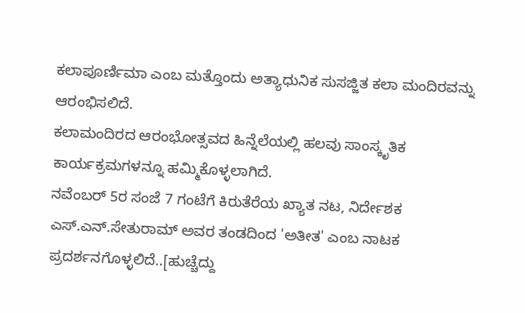ಕಲಾಪೂರ್ಣಿಮಾ ಎಂಬ ಮತ್ತೊಂದು ಅತ್ಯಾಧುನಿಕ ಸುಸಜ್ಜಿತ ಕಲಾ ಮಂದಿರವನ್ನು ಆರಂಭಿಸಲಿದೆ.
ಕಲಾಮಂದಿರದ ಆರಂಭೋತ್ಸವದ ಹಿನ್ನೆಲೆಯಲ್ಲಿ ಹಲವು ಸಾಂಸ್ಕೃತಿಕ ಕಾರ್ಯಕ್ರಮಗಳನ್ನೂ ಹಮ್ಮಿಕೊಳ್ಳಲಾಗಿದೆ.
ನವೆಂಬರ್ 5ರ ಸಂಜೆ 7 ಗಂಟೆಗೆ ಕಿರುತೆರೆಯ ಖ್ಯಾತ ನಟ, ನಿರ್ದೇಶಕ ಎಸ್.ಎನ್.ಸೇತುರಾಮ್ ಅವರ ತಂಡದಿಂದ 'ಅತೀತ' ಎಂಬ ನಾಟಕ ಪ್ರದರ್ಶನಗೊಳ್ಳಲಿದೆ..[ಹುಚ್ಚೆದ್ದು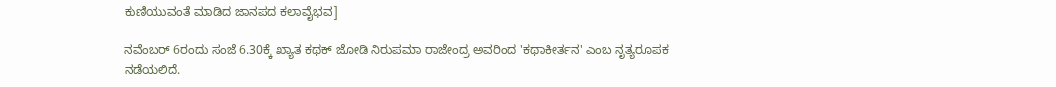ಕುಣಿಯುವಂತೆ ಮಾಡಿದ ಜಾನಪದ ಕಲಾವೈಭವ]

ನವೆಂಬರ್ 6ರಂದು ಸಂಜೆ 6.30ಕ್ಕೆ ಖ್ಯಾತ ಕಥಕ್ ಜೋಡಿ ನಿರುಪಮಾ ರಾಜೇಂದ್ರ ಅವರಿಂದ 'ಕಥಾಕೀರ್ತನ' ಎಂಬ ನೃತ್ಯರೂಪಕ ನಡೆಯಲಿದೆ.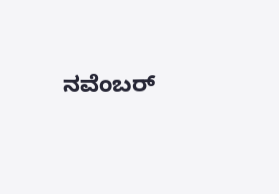ನವೆಂಬರ್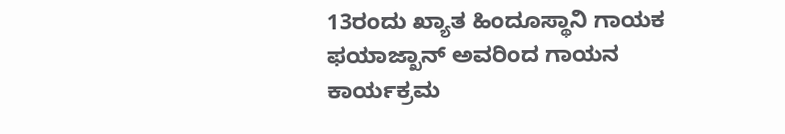13ರಂದು ಖ್ಯಾತ ಹಿಂದೂಸ್ಥಾನಿ ಗಾಯಕ ಫಯಾಜ್ಖಾನ್ ಅವರಿಂದ ಗಾಯನ ಕಾರ್ಯಕ್ರಮ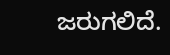ಜರುಗಲಿದೆ.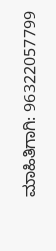ಮಾಹಿತಿಗಾಗಿ: 96322057799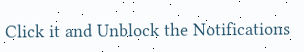Click it and Unblock the Notifications